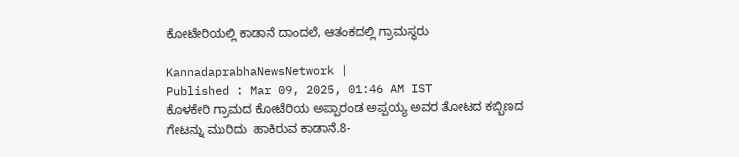ಕೋಟೇರಿಯಲ್ಲಿ ಕಾಡಾನೆ ದಾಂದಲೆ, ಆತಂಕದಲ್ಲಿ ಗ್ರಾಮಸ್ಥರು

KannadaprabhaNewsNetwork |
Published : Mar 09, 2025, 01:46 AM IST
ಕೊಳಕೇರಿ ಗ್ರಾಮದ ಕೋಟೆರಿಯ ಅಪ್ಪಾರಂಡ ಅಪ್ಪಯ್ಯ ಅವರ ತೋಟದ ಕಬ್ಬಿಣದ ಗೇಟನ್ನು ಮುರಿದು  ಹಾಕಿರುವ ಕಾಡಾನೆ.8-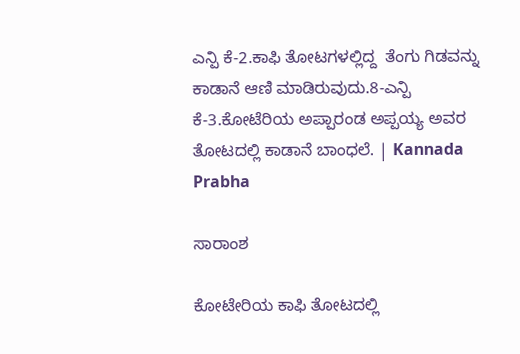ಎನ್ಪಿ ಕೆ-2.ಕಾಫಿ ತೋಟಗಳಲ್ಲಿದ್ದ  ತೆಂಗು ಗಿಡವನ್ನು ಕಾಡಾನೆ ಆಣಿ ಮಾಡಿರುವುದು.8-ಎನ್ಪಿ ಕೆ-3.ಕೋಟೆರಿಯ ಅಪ್ಪಾರಂಡ ಅಪ್ಪಯ್ಯ ಅವರ ತೋಟದಲ್ಲಿ ಕಾಡಾನೆ ಬಾಂಧಲೆ. | Kannada Prabha

ಸಾರಾಂಶ

ಕೋಟೇರಿಯ ಕಾಫಿ ತೋಟದಲ್ಲಿ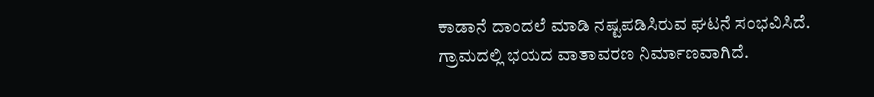ಕಾಡಾನೆ ದಾಂದಲೆ ಮಾಡಿ ನಷ್ಟಪಡಿಸಿರುವ ಘಟನೆ ಸಂಭವಿಸಿದೆ. ಗ್ರಾಮದಲ್ಲಿ ಭಯದ ವಾತಾವರಣ ನಿರ್ಮಾಣವಾಗಿದೆ.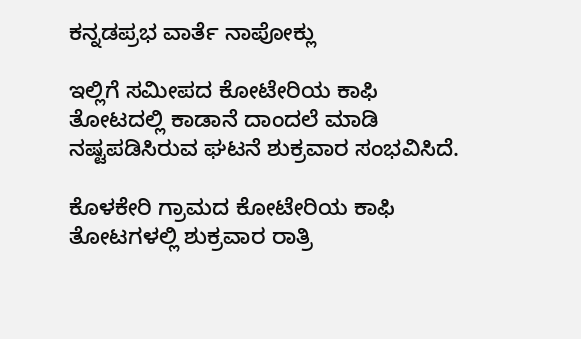ಕನ್ನಡಪ್ರಭ ವಾರ್ತೆ ನಾಪೋಕ್ಲು

ಇಲ್ಲಿಗೆ ಸಮೀಪದ ಕೋಟೇರಿಯ ಕಾಫಿ ತೋಟದಲ್ಲಿ ಕಾಡಾನೆ ದಾಂದಲೆ ಮಾಡಿ ನಷ್ಟಪಡಿಸಿರುವ ಘಟನೆ ಶುಕ್ರವಾರ ಸಂಭವಿಸಿದೆ.

ಕೊಳಕೇರಿ ಗ್ರಾಮದ ಕೋಟೇರಿಯ ಕಾಫಿ ತೋಟಗಳಲ್ಲಿ ಶುಕ್ರವಾರ ರಾತ್ರಿ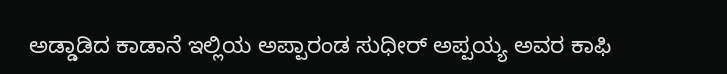ಅಡ್ಡಾಡಿದ ಕಾಡಾನೆ ಇಲ್ಲಿಯ ಅಪ್ಪಾರಂಡ ಸುಧೀರ್ ಅಪ್ಪಯ್ಯ ಅವರ ಕಾಫಿ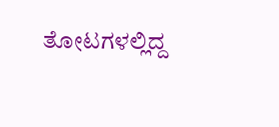ತೋಟಗಳಲ್ಲಿದ್ದ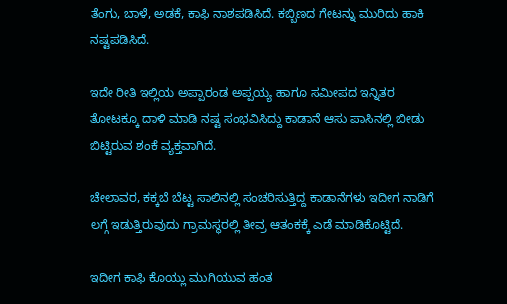ತೆಂಗು, ಬಾಳೆ, ಅಡಕೆ, ಕಾಫಿ ನಾಶಪಡಿಸಿದೆ. ಕಬ್ಬಿಣದ ಗೇಟನ್ನು ಮುರಿದು ಹಾಕಿ ನಷ್ಟಪಡಿಸಿದೆ.

ಇದೇ ರೀತಿ ಇಲ್ಲಿಯ ಅಪ್ಪಾರಂಡ ಅಪ್ಪಯ್ಯ ಹಾಗೂ ಸಮೀಪದ ಇನ್ನಿತರ ತೋಟಕ್ಕೂ ದಾಳಿ ಮಾಡಿ ನಷ್ಟ ಸಂಭವಿಸಿದ್ದು ಕಾಡಾನೆ ಆಸು ಪಾಸಿನಲ್ಲಿ ಬೀಡು ಬಿಟ್ಟಿರುವ ಶಂಕೆ ವ್ಯಕ್ತವಾಗಿದೆ.

ಚೇಲಾವರ, ಕಕ್ಕಬೆ ಬೆಟ್ಟ ಸಾಲಿನಲ್ಲಿ ಸಂಚರಿಸುತ್ತಿದ್ದ ಕಾಡಾನೆಗಳು ಇದೀಗ ನಾಡಿಗೆ ಲಗ್ಗೆ ಇಡುತ್ತಿರುವುದು ಗ್ರಾಮಸ್ಥರಲ್ಲಿ ತೀವ್ರ ಆತಂಕಕ್ಕೆ ಎಡೆ ಮಾಡಿಕೊಟ್ಟಿದೆ.

ಇದೀಗ ಕಾಫಿ ಕೊಯ್ಲು ಮುಗಿಯುವ ಹಂತ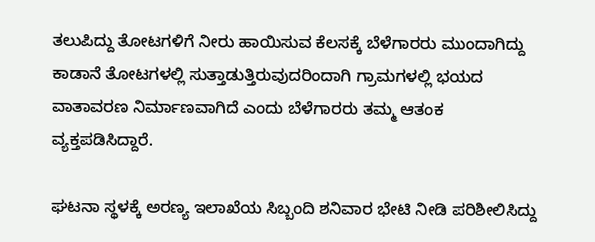ತಲುಪಿದ್ದು ತೋಟಗಳಿಗೆ ನೀರು ಹಾಯಿಸುವ ಕೆಲಸಕ್ಕೆ ಬೆಳೆಗಾರರು ಮುಂದಾಗಿದ್ದು ಕಾಡಾನೆ ತೋಟಗಳಲ್ಲಿ ಸುತ್ತಾಡುತ್ತಿರುವುದರಿಂದಾಗಿ ಗ್ರಾಮಗಳಲ್ಲಿ ಭಯದ ವಾತಾವರಣ ನಿರ್ಮಾಣವಾಗಿದೆ ಎಂದು ಬೆಳೆಗಾರರು ತಮ್ಮ ಆತಂಕ ವ್ಯಕ್ತಪಡಿಸಿದ್ದಾರೆ.

ಘಟನಾ ಸ್ಥಳಕ್ಕೆ ಅರಣ್ಯ ಇಲಾಖೆಯ ಸಿಬ್ಬಂದಿ ಶನಿವಾರ ಭೇಟಿ ನೀಡಿ ಪರಿಶೀಲಿಸಿದ್ದು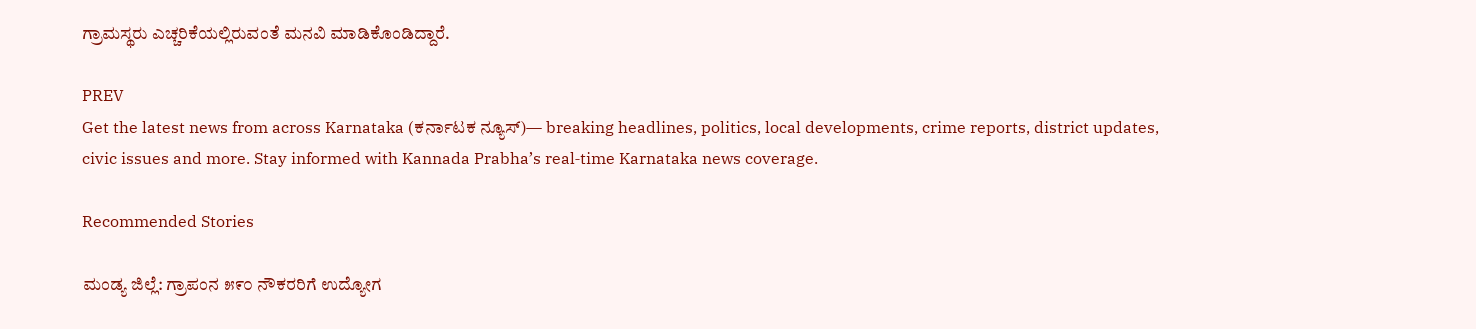ಗ್ರಾಮಸ್ಥರು ಎಚ್ಚರಿಕೆಯಲ್ಲಿರುವಂತೆ ಮನವಿ ಮಾಡಿಕೊಂಡಿದ್ದಾರೆ.

PREV
Get the latest news from across Karnataka (ಕರ್ನಾಟಕ ನ್ಯೂಸ್)— breaking headlines, politics, local developments, crime reports, district updates, civic issues and more. Stay informed with Kannada Prabha’s real‑time Karnataka news coverage.

Recommended Stories

ಮಂಡ್ಯ ಜಿಲ್ಲೆ: ಗ್ರಾಪಂನ ೫೯೦ ನೌಕರರಿಗೆ ಉದ್ಯೋಗ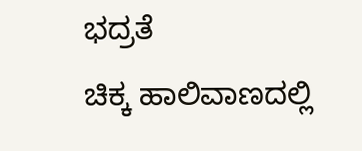ಭದ್ರತೆ
ಚಿಕ್ಕ ಹಾಲಿವಾಣದಲ್ಲಿ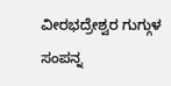ವೀರಭದ್ರೇಶ್ವರ ಗುಗ್ಗುಳ ಸಂಪನ್ನ